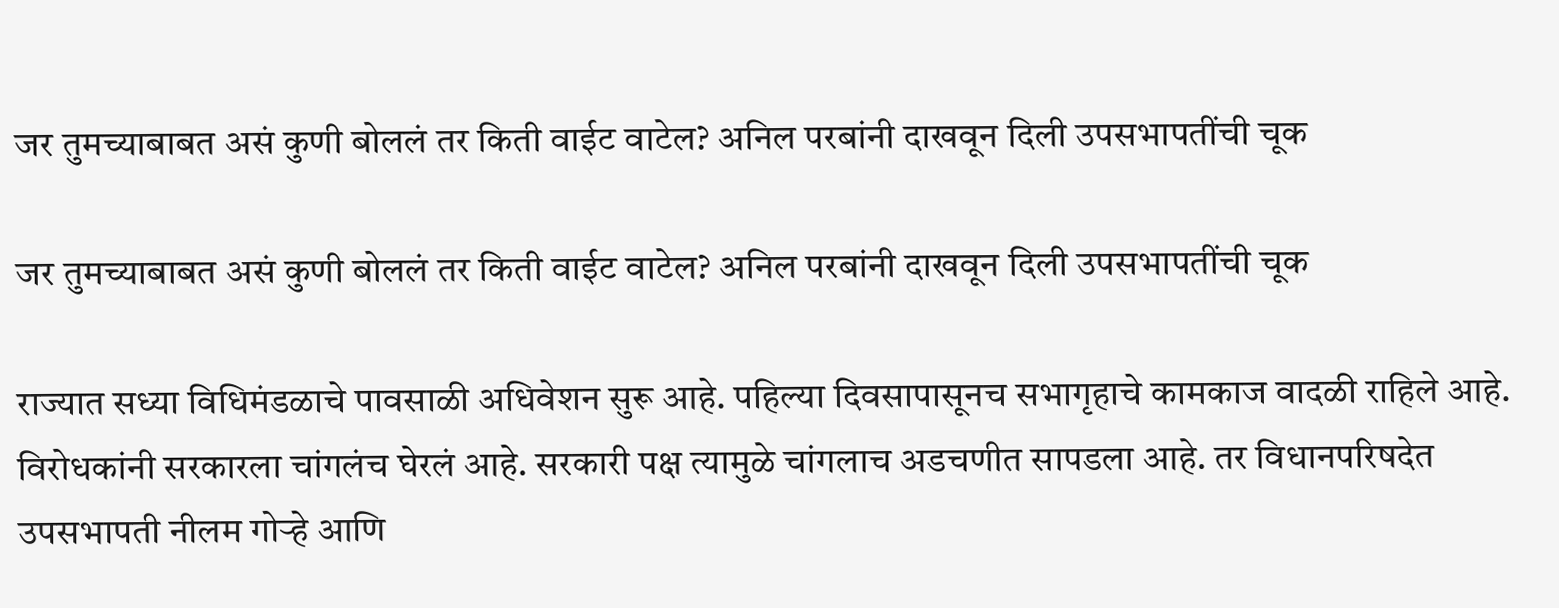जर तुमच्याबाबत असं कुणी बोललं तर किती वाईट वाटेल? अनिल परबांनी दाखवून दिली उपसभापतींची चूक

जर तुमच्याबाबत असं कुणी बोललं तर किती वाईट वाटेल? अनिल परबांनी दाखवून दिली उपसभापतींची चूक

राज्यात सध्या विधिमंडळाचे पावसाळी अधिवेशन सुरू आहे. पहिल्या दिवसापासूनच सभागृहाचे कामकाज वादळी राहिले आहे. विरोधकांनी सरकारला चांगलंच घेरलं आहे. सरकारी पक्ष त्यामुळे चांगलाच अडचणीत सापडला आहे. तर विधानपरिषदेत उपसभापती नीलम गोऱ्हे आणि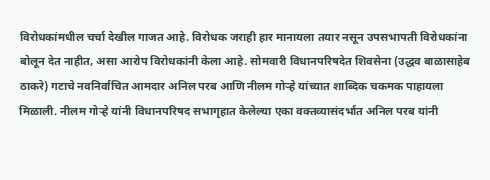विरोधकांमधील चर्चा देखील गाजत आहे. विरोधक जराही हार मानायला तयार नसून उपसभापती विरोधकांना बोलून देत नाहीत, असा आरोप विरोधकांनी केला आहे. सोमवारी विधानपरिषदेत शिवसेना (उद्धव बाळासाहेब ठाकरे) गटाचे नवनिर्वाचित आमदार अनिल परब आणि नीलम गोऱ्हे यांच्यात शा‍ब्दिक चकमक पाहायला मिळाली. नीलम गोऱ्हे यांनी विधानपरिषद सभागृहात केलेल्या एका वक्तव्यासंदर्भात अनिल परब यांनी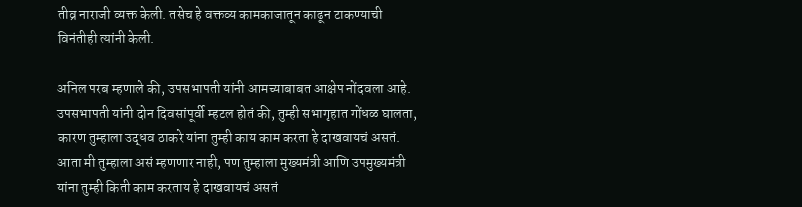तीव्र नाराजी व्यक्त केली. तसेच हे वक्तव्य कामकाजातून काढून टाकण्याची विनंतीही त्यांनी केली.

अनिल परब म्हणाले की, उपसभापती यांनी आमच्याबाबत आक्षेप नोंदवला आहे. उपसभापती यांनी दोन दिवसांपूर्वी म्हटल होतं की, तुम्ही सभागृहात गोंधळ घालता, कारण तुम्हाला उद्धव ठाकरे यांना तुम्ही काय काम करता हे दाखवायचं असतं. आता मी तुम्हाला असं म्हणणार नाही, पण तुम्हाला मुख्यमंत्री आणि उपमुख्यमंत्री यांना तुम्ही किती काम करताय हे दाखवायचं असतं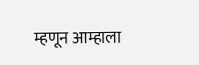म्हणून आम्हाला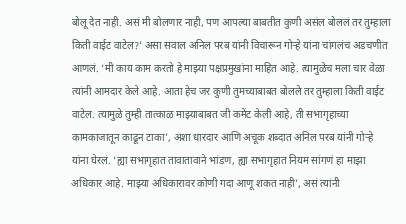बोलू देत नाही. असं मी बोलणार नाही, पण आपल्या बाबतीत कुणी असंल बोललं तर तुम्हाला किती वाईट वाटेल?’ असा सवाल अनिल परब यांनी विचारून गोऱ्हे यांना चांगलंच अडचणीत आणलं. ‘मी काय काम करतो हे माझ्या पक्षप्रमुखांना माहित आहे. त्यामुळेच मला चार वेळा त्यांनी आमदार केले आहे. आता हेच जर कुणी तुमच्याबाबत बोलले तर तुम्हाला किती वाईट वाटेल. त्यामुळे तुम्ही तात्काळ माझ्याबाबत जी कमेंट केली आहे, ती सभागृहाच्या कामकाजातून काढून टाका’, अशा धारदार आणि अचूक शब्दात अनिल परब यांनी गोऱ्हे यांना घेरलं. ‘ह्या सभागृहात तावातावाने भांडण, ह्या सभागृहात नियम सांगणं हा माझा अधिकार आहे. माझ्या अधिकारावर कोणी गदा आणू शकत नाही’, असं त्यांनी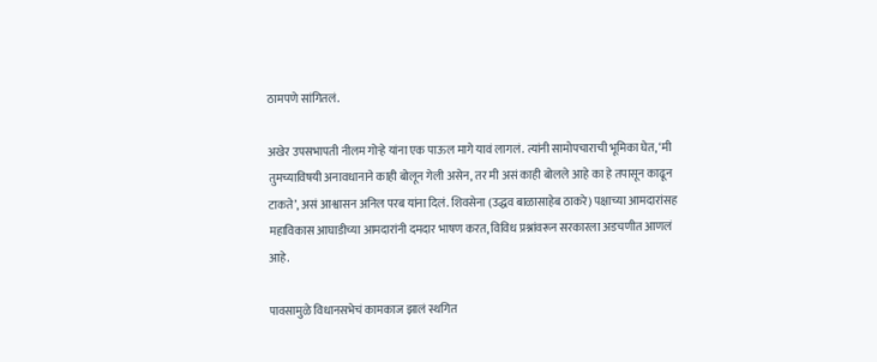ठामपणे सांगितलं.

अखेर उपसभापती नीलम गोऱ्हे यांना एक पाऊल मागे यावं लागलं. त्यांनी सामोपचाराची भूमिका घेत, ‘मी तुमच्याविषयी अनावधानाने काही बोलून गेली असेन, तर मी असं काही बोलले आहे का हे तपासून काढून टाकते’, असं आश्वासन अनिल परब यांना दिलं. शिवसेना (उद्धव बाळासाहेब ठाकरे) पक्षाच्या आमदारांसह महाविकास आघाडीच्या आमदारांनी दमदार भाषण करत, विविध प्रश्नांवरून सरकारला अडचणीत आणलं आहे.

पावसामुळे विधानसभेचं कामकाज झालं स्थगित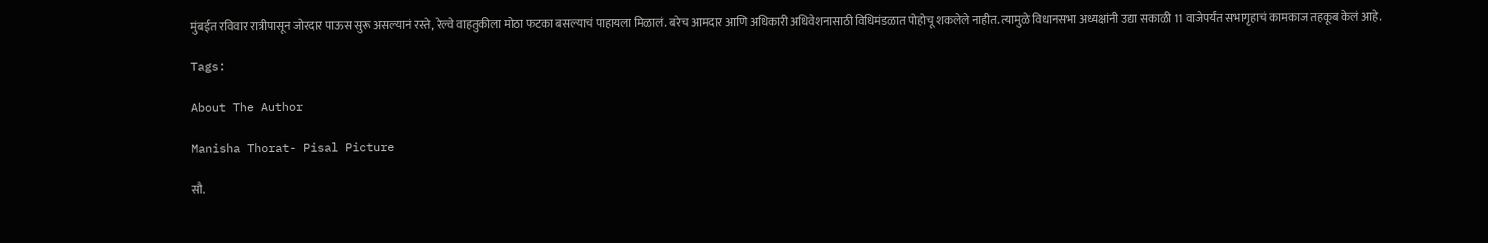मुंबईत रविवार रात्रीपासून जोरदार पाऊस सुरू असल्यानं रस्ते, रेल्वे वाहतुकीला मोठा फटका बसल्याचं पाहायला मिळालं. बरेच आमदार आणि अधिकारी अधिवेशनासाठी विधिमंडळात पोहोचू शकलेले नाहीत. त्यामुळे विधानसभा अध्यक्षांनी उद्या सकाळी 11 वाजेपर्यंत सभागृहाचं कामकाज तहकूब केलं आहे.

Tags:

About The Author

Manisha Thorat- Pisal Picture

सौ.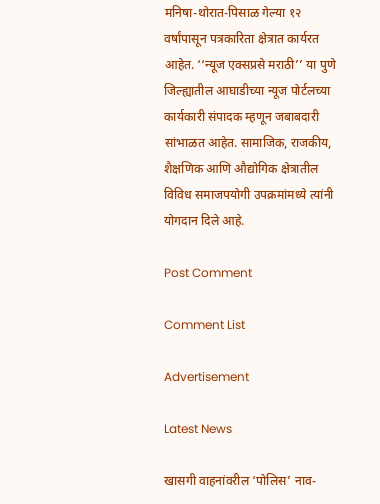मनिषा-थोरात-पिसाळ गेल्या १२ वर्षांपासून पत्रकारिता क्षेत्रात कार्यरत आहेत. ‘‘न्यूज एक्सप्रसे मराठी’’ या पुणे जिल्ह्यातील आघाडीच्या न्यूज पोर्टलच्या कार्यकारी संपादक म्हणून जबाबदारी सांभाळत आहेत. सामाजिक, राजकीय, शैक्षणिक आणि औद्योगिक क्षेत्रातील विविध समाजपयोगी उपक्रमांमध्ये त्यांनी योगदान दिले आहे.

Post Comment

Comment List

Advertisement

Latest News

खासगी वाहनांवरील ‘पोलिस’ नाव-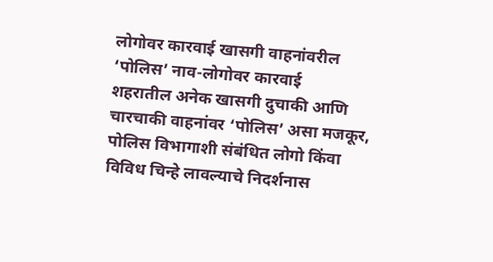लोगोवर कारवाई खासगी वाहनांवरील ‘पोलिस’ नाव-लोगोवर कारवाई
शहरातील अनेक खासगी दुचाकी आणि चारचाकी वाहनांवर ‘पोलिस’ असा मजकूर, पोलिस विभागाशी संबंधित लोगो किंवा विविध चिन्हे लावल्याचे निदर्शनास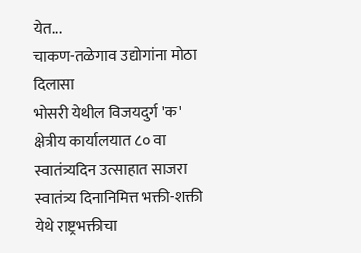येत...
चाकण-तळेगाव उद्योगांना मोठा दिलासा
भोसरी येथील विजयदुर्ग 'क' क्षेत्रीय कार्यालयात ८० वा स्वातंत्र्यदिन उत्साहात साजरा
स्वातंत्र्य दिनानिमित्त भक्ती-शक्ती येथे राष्ट्रभक्तीचा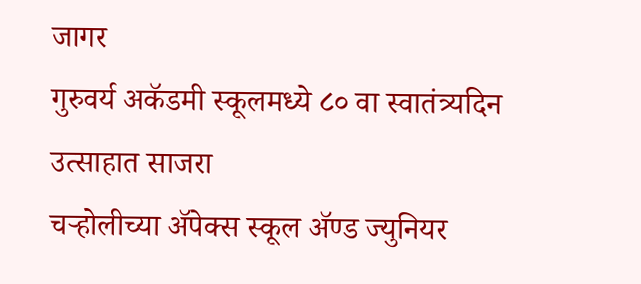जागर
गुरुवर्य अकॅडमी स्कूलमध्ये ८० वा स्वातंत्र्यदिन उत्साहात साजरा
चऱ्होलीच्या अ‍ॅपेक्स स्कूल अ‍ॅण्ड ज्युनियर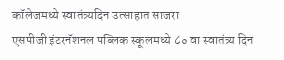कॉलेजमध्ये स्वातंत्र्यदिन उत्साहात साजरा
एसपीजी इंटरनॅशनल पब्लिक स्कूलमध्ये ८० वा स्वातंत्र्य दिन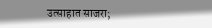उत्साहात साजरा;